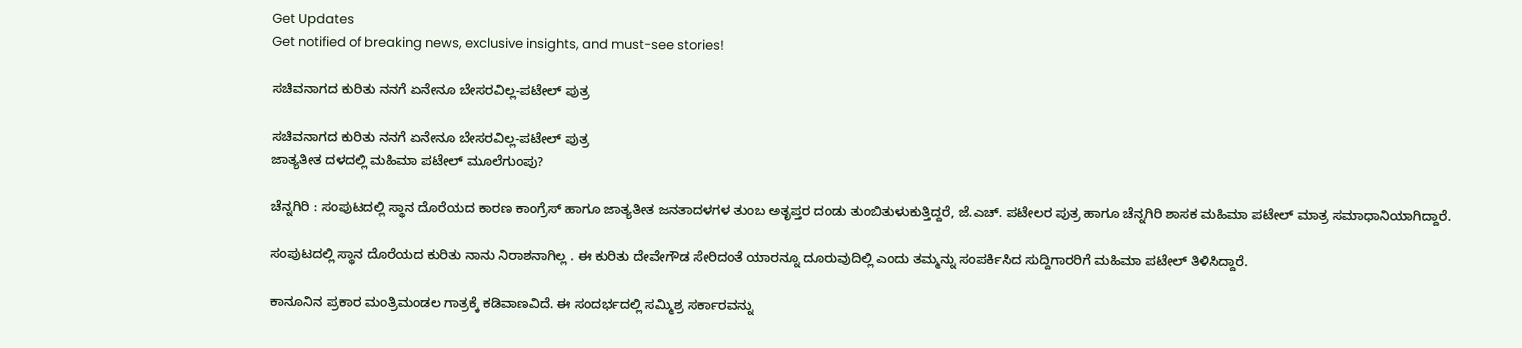Get Updates
Get notified of breaking news, exclusive insights, and must-see stories!

ಸಚಿವನಾಗದ ಕುರಿತು ನನಗೆ ಏನೇನೂ ಬೇಸರವಿಲ್ಲ-ಪಟೇಲ್‌ ಪುತ್ರ

ಸಚಿವನಾಗದ ಕುರಿತು ನನಗೆ ಏನೇನೂ ಬೇಸರವಿಲ್ಲ-ಪಟೇಲ್‌ ಪುತ್ರ
ಜಾತ್ಯತೀತ ದಳದಲ್ಲಿ ಮಹಿಮಾ ಪಟೇಲ್‌ ಮೂಲೆಗುಂಪು?

ಚೆನ್ನಗಿರಿ : ಸಂಪುಟದಲ್ಲಿ ಸ್ಥಾನ ದೊರೆಯದ ಕಾರಣ ಕಾಂಗ್ರೆಸ್‌ ಹಾಗೂ ಜಾತ್ಯತೀತ ಜನತಾದಳಗಳ ತುಂಬ ಅತೃಪ್ತರ ದಂಡು ತುಂಬಿತುಳುಕುತ್ತಿದ್ದರೆ, ಜೆ.ಎಚ್‌. ಪಟೇಲರ ಪುತ್ರ ಹಾಗೂ ಚೆನ್ನಗಿರಿ ಶಾಸಕ ಮಹಿಮಾ ಪಟೇಲ್‌ ಮಾತ್ರ ಸಮಾಧಾನಿಯಾಗಿದ್ದಾರೆ.

ಸಂಪುಟದಲ್ಲಿ ಸ್ಥಾನ ದೊರೆಯದ ಕುರಿತು ನಾನು ನಿರಾಶನಾಗಿಲ್ಲ . ಈ ಕುರಿತು ದೇವೇಗೌಡ ಸೇರಿದಂತೆ ಯಾರನ್ನೂ ದೂರುವುದಿಲ್ಲಿ ಎಂದು ತಮ್ಮನ್ನು ಸಂಪರ್ಕಿಸಿದ ಸುದ್ದಿಗಾರರಿಗೆ ಮಹಿಮಾ ಪಟೇಲ್‌ ತಿಳಿಸಿದ್ದಾರೆ.

ಕಾನೂನಿನ ಪ್ರಕಾರ ಮಂತ್ರಿಮಂಡಲ ಗಾತ್ರಕ್ಕೆ ಕಡಿವಾಣವಿದೆ. ಈ ಸಂದರ್ಭದಲ್ಲಿ ಸಮ್ಮಿಶ್ರ ಸರ್ಕಾರವನ್ನು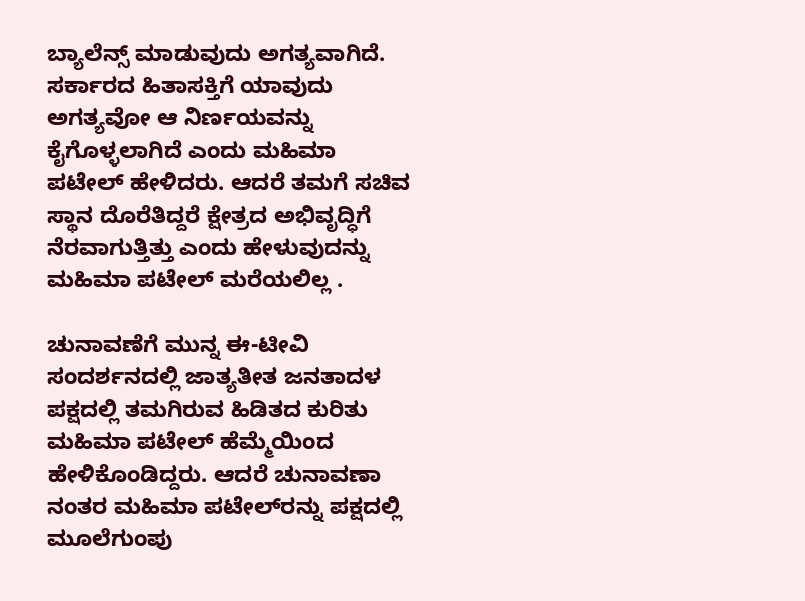ಬ್ಯಾಲೆನ್ಸ್‌ ಮಾಡುವುದು ಅಗತ್ಯವಾಗಿದೆ. ಸರ್ಕಾರದ ಹಿತಾಸಕ್ತಿಗೆ ಯಾವುದು ಅಗತ್ಯವೋ ಆ ನಿರ್ಣಯವನ್ನು ಕೈಗೊಳ್ಳಲಾಗಿದೆ ಎಂದು ಮಹಿಮಾ ಪಟೇಲ್‌ ಹೇಳಿದರು. ಆದರೆ ತಮಗೆ ಸಚಿವ ಸ್ಥಾನ ದೊರೆತಿದ್ದರೆ ಕ್ಷೇತ್ರದ ಅಭಿವೃದ್ಧಿಗೆ ನೆರವಾಗುತ್ತಿತ್ತು ಎಂದು ಹೇಳುವುದನ್ನು ಮಹಿಮಾ ಪಟೇಲ್‌ ಮರೆಯಲಿಲ್ಲ .

ಚುನಾವಣೆಗೆ ಮುನ್ನ ಈ-ಟೀವಿ ಸಂದರ್ಶನದಲ್ಲಿ ಜಾತ್ಯತೀತ ಜನತಾದಳ ಪಕ್ಷದಲ್ಲಿ ತಮಗಿರುವ ಹಿಡಿತದ ಕುರಿತು ಮಹಿಮಾ ಪಟೇಲ್‌ ಹೆಮ್ಮೆಯಿಂದ ಹೇಳಿಕೊಂಡಿದ್ದರು. ಆದರೆ ಚುನಾವಣಾ ನಂತರ ಮಹಿಮಾ ಪಟೇಲ್‌ರನ್ನು ಪಕ್ಷದಲ್ಲಿ ಮೂಲೆಗುಂಪು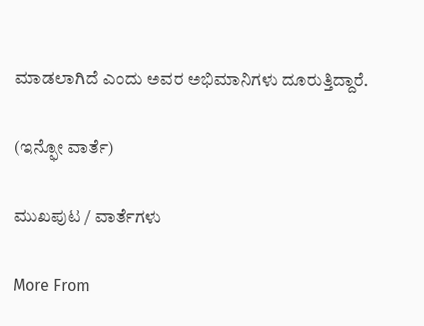ಮಾಡಲಾಗಿದೆ ಎಂದು ಅವರ ಅಭಿಮಾನಿಗಳು ದೂರುತ್ತಿದ್ದಾರೆ.

(ಇನ್ಫೋ ವಾರ್ತೆ)

ಮುಖಪುಟ / ವಾರ್ತೆಗಳು

More From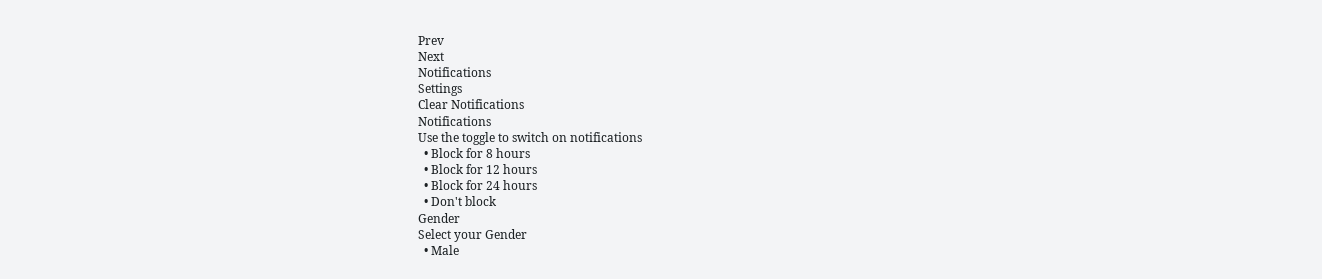Prev
Next
Notifications
Settings
Clear Notifications
Notifications
Use the toggle to switch on notifications
  • Block for 8 hours
  • Block for 12 hours
  • Block for 24 hours
  • Don't block
Gender
Select your Gender
  • Male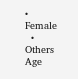• Female
  • Others
Age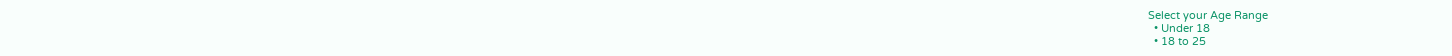Select your Age Range
  • Under 18
  • 18 to 25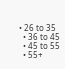• 26 to 35
  • 36 to 45
  • 45 to 55
  • 55+